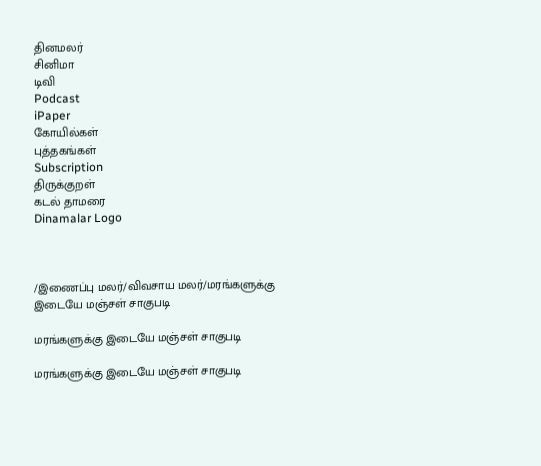தினமலர்
சினிமா
டிவி
Podcast
iPaper
கோயில்கள்
புத்தகங்கள்
Subscription
திருக்குறள்
கடல் தாமரை
Dinamalar Logo



/இணைப்பு மலர்/விவசாய மலர்/மரங்களுக்கு இடையே மஞ்சள் சாகுபடி

மரங்களுக்கு இடையே மஞ்சள் சாகுபடி

மரங்களுக்கு இடையே மஞ்சள் சாகுபடி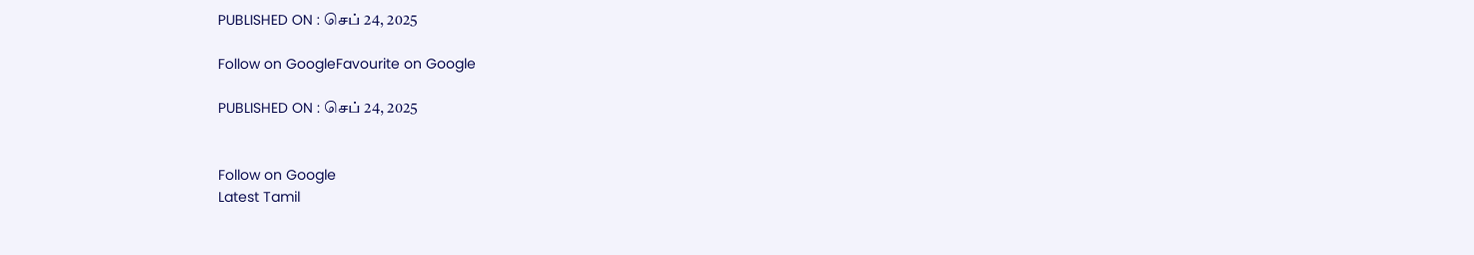PUBLISHED ON : செப் 24, 2025

Follow on GoogleFavourite on Google

PUBLISHED ON : செப் 24, 2025


Follow on Google
Latest Tamil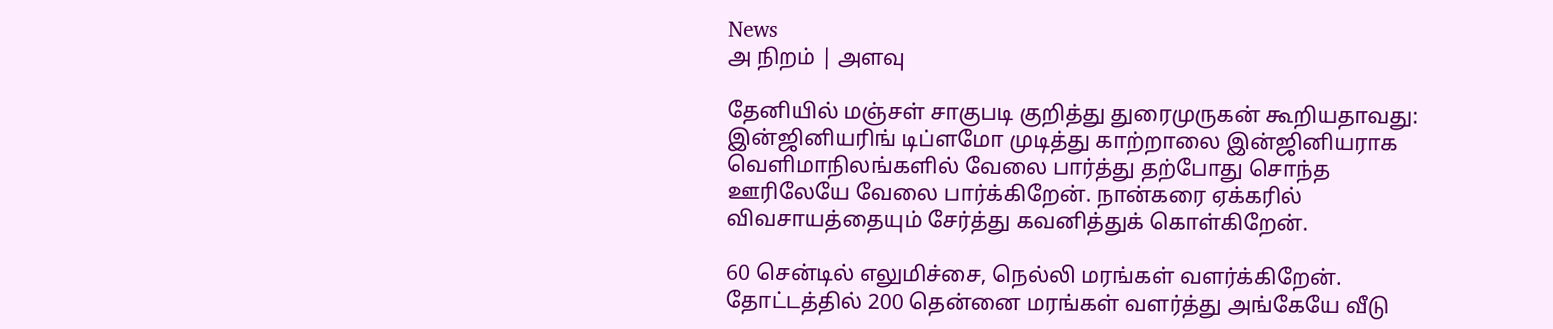News
அ நிறம் | அளவு

தேனியில் மஞ்சள் சாகுபடி குறித்து துரைமுருகன் கூறியதாவது: இன்ஜினியரிங் டிப்ளமோ முடித்து காற்றாலை இன்ஜினியராக வெளிமாநிலங்களில் வேலை பார்த்து தற்போது சொந்த ஊரிலேயே வேலை பார்க்கிறேன். நான்கரை ஏக்கரில் விவசாயத்தையும் சேர்த்து கவனித்துக் கொள்கிறேன்.

60 சென்டில் எலுமிச்சை, நெல்லி மரங்கள் வளர்க்கிறேன். தோட்டத்தில் 200 தென்னை மரங்கள் வளர்த்து அங்கேயே வீடு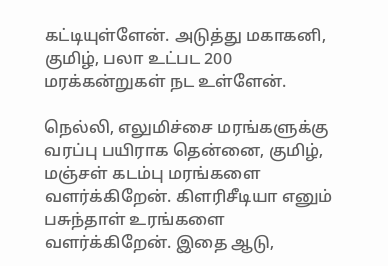கட்டியுள்ளேன். அடுத்து மகாகனி, குமிழ், பலா உட்பட 200 மரக்கன்றுகள் நட உள்ளேன்.

நெல்லி, எலுமிச்சை மரங்களுக்கு வரப்பு பயிராக தென்னை, குமிழ், மஞ்சள் கடம்பு மரங்களை வளர்க்கிறேன். கிளரிசீடியா எனும் பசுந்தாள் உரங்களை வளர்க்கிறேன். இதை ஆடு,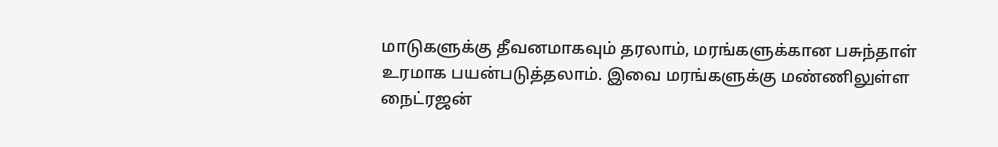மாடுகளுக்கு தீவனமாகவும் தரலாம், மரங்களுக்கான பசுந்தாள் உரமாக பயன்படுத்தலாம். இவை மரங்களுக்கு மண்ணிலுள்ள நைட்ரஜன்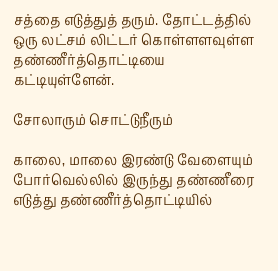சத்தை எடுத்துத் தரும். தோட்டத்தில் ஒரு லட்சம் லிட்டர் கொள்ளளவுள்ள தண்ணீர்த்தொட்டியை கட்டியுள்ளேன்.

சோலாரும் சொட்டுநீரும்

காலை, மாலை இரண்டு வேளையும் போர்வெல்லில் இருந்து தண்ணீரை எடுத்து தண்ணீர்த்தொட்டியில்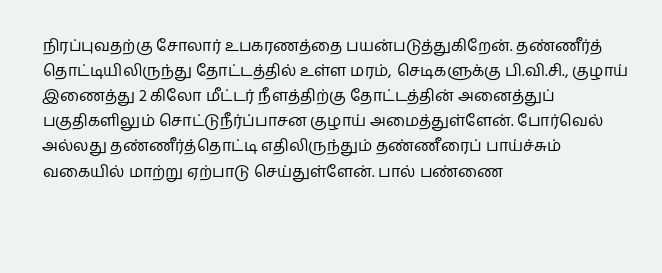நிரப்புவதற்கு சோலார் உபகரணத்தை பயன்படுத்துகிறேன். தண்ணீர்த் தொட்டியிலிருந்து தோட்டத்தில் உள்ள மரம், செடிகளுக்கு பி.வி.சி., குழாய் இணைத்து 2 கிலோ மீட்டர் நீளத்திற்கு தோட்டத்தின் அனைத்துப் பகுதிகளிலும் சொட்டுநீர்ப்பாசன குழாய் அமைத்துள்ளேன். போர்வெல் அல்லது தண்ணீர்த்தொட்டி எதிலிருந்தும் தண்ணீரைப் பாய்ச்சும் வகையில் மாற்று ஏற்பாடு செய்துள்ளேன். பால் பண்ணை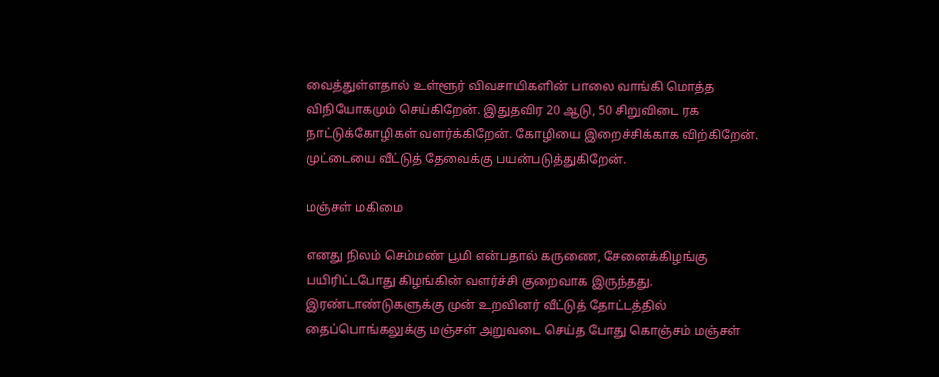வைத்துள்ளதால் உள்ளூர் விவசாயிகளின் பாலை வாங்கி மொத்த விநியோகமும் செய்கிறேன். இதுதவிர 20 ஆடு, 50 சிறுவிடை ரக நாட்டுக்கோழிகள் வளர்க்கிறேன். கோழியை இறைச்சிக்காக விற்கிறேன். முட்டையை வீட்டுத் தேவைக்கு பயன்படுத்துகிறேன்.

மஞ்சள் மகிமை

எனது நிலம் செம்மண் பூமி என்பதால் கருணை, சேனைக்கிழங்கு பயிரிட்டபோது கிழங்கின் வளர்ச்சி குறைவாக இருந்தது. இரண்டாண்டுகளுக்கு முன் உறவினர் வீட்டுத் தோட்டத்தில் தைப்பொங்கலுக்கு மஞ்சள் அறுவடை செய்த போது கொஞ்சம் மஞ்சள்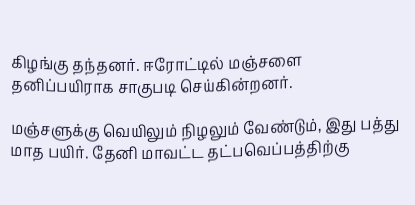கிழங்கு தந்தனர். ஈரோட்டில் மஞ்சளை தனிப்பயிராக சாகுபடி செய்கின்றனர்.

மஞ்சளுக்கு வெயிலும் நிழலும் வேண்டும், இது பத்து மாத பயிர். தேனி மாவட்ட தட்பவெப்பத்திற்கு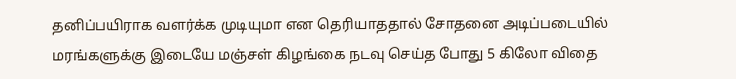தனிப்பயிராக வளர்க்க முடியுமா என தெரியாததால் சோதனை அடிப்படையில் மரங்களுக்கு இடையே மஞ்சள் கிழங்கை நடவு செய்த போது 5 கிலோ விதை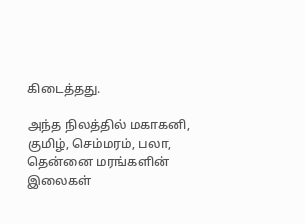கிடைத்தது.

அந்த நிலத்தில் மகாகனி, குமிழ், செம்மரம், பலா, தென்னை மரங்களின் இலைகள்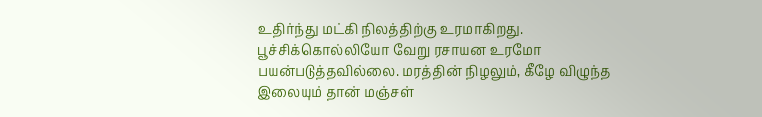உதிர்ந்து மட்கி நிலத்திற்கு உரமாகிறது. பூச்சிக்கொல்லியோ வேறு ரசாயன உரமோ பயன்படுத்தவில்லை. மரத்தின் நிழலும், கீழே விழுந்த இலையும் தான் மஞ்சள்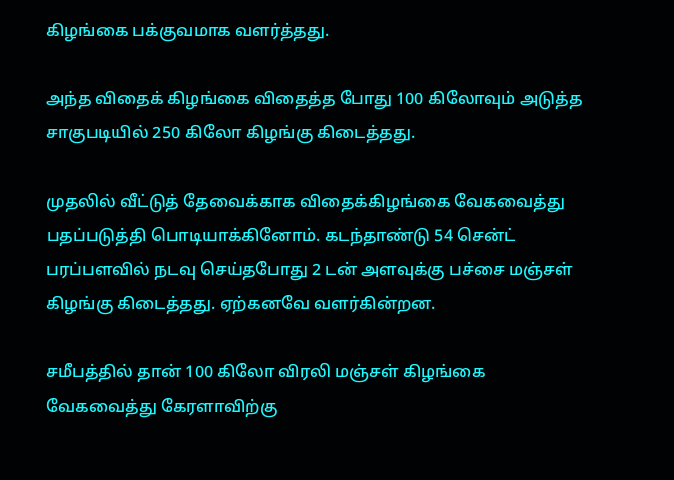கிழங்கை பக்குவமாக வளர்த்தது.

அந்த விதைக் கிழங்கை விதைத்த போது 100 கிலோவும் அடுத்த சாகுபடியில் 250 கிலோ கிழங்கு கிடைத்தது.

முதலில் வீட்டுத் தேவைக்காக விதைக்கிழங்கை வேகவைத்து பதப்படுத்தி பொடியாக்கினோம். கடந்தாண்டு 54 சென்ட் பரப்பளவில் நடவு செய்தபோது 2 டன் அளவுக்கு பச்சை மஞ்சள் கிழங்கு கிடைத்தது. ஏற்கனவே வளர்கின்றன.

சமீபத்தில் தான் 100 கிலோ விரலி மஞ்சள் கிழங்கை வேகவைத்து கேரளாவிற்கு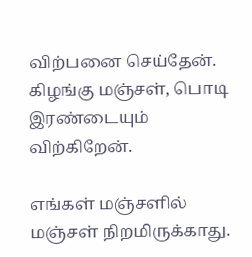விற்பனை செய்தேன். கிழங்கு மஞ்சள், பொடி இரண்டையும் விற்கிறேன்.

எங்கள் மஞ்சளில் மஞ்சள் நிறமிருக்காது.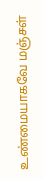உண்மையாகவே மஞ்சள்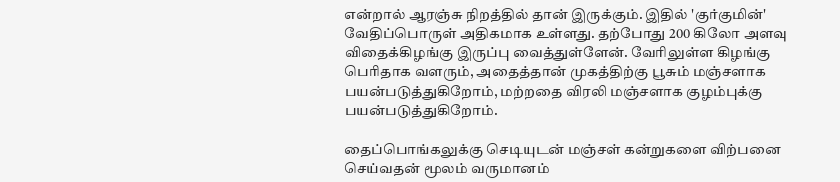என்றால் ஆரஞ்சு நிறத்தில் தான் இருக்கும். இதில் 'குர்குமின்' வேதிப்பொருள் அதிகமாக உள்ளது. தற்போது 200 கிலோ அளவு விதைக்கிழங்கு இருப்பு வைத்துள்ளேன். வேரிலுள்ள கிழங்கு பெரிதாக வளரும், அதைத்தான் முகத்திற்கு பூசும் மஞ்சளாக பயன்படுத்துகிறோம், மற்றதை விரலி மஞ்சளாக குழம்புக்கு பயன்படுத்துகிறோம்.

தைப்பொங்கலுக்கு செடியுடன் மஞ்சள் கன்றுகளை விற்பனை செய்வதன் மூலம் வருமானம்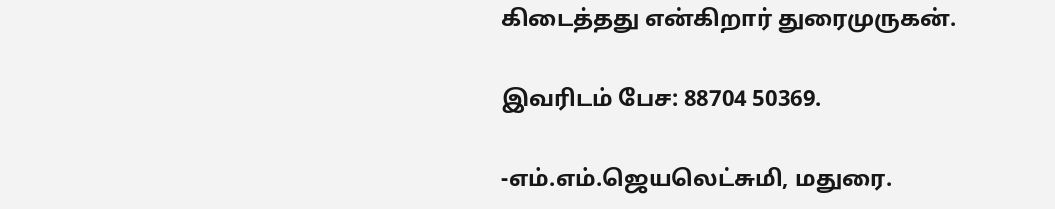கிடைத்தது என்கிறார் துரைமுருகன்.

இவரிடம் பேச: 88704 50369.

-எம்.எம்.ஜெயலெட்சுமி, மதுரை.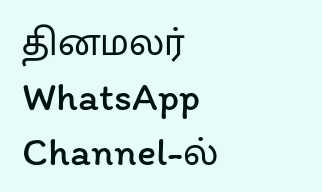தினமலர் WhatsApp Channel-ல்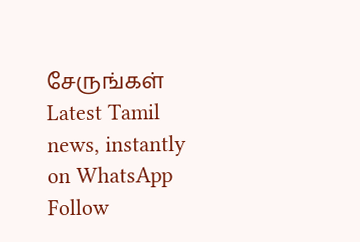சேருங்கள்
Latest Tamil news, instantly on WhatsApp
Follow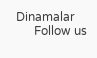Dinamalar
      Follow us